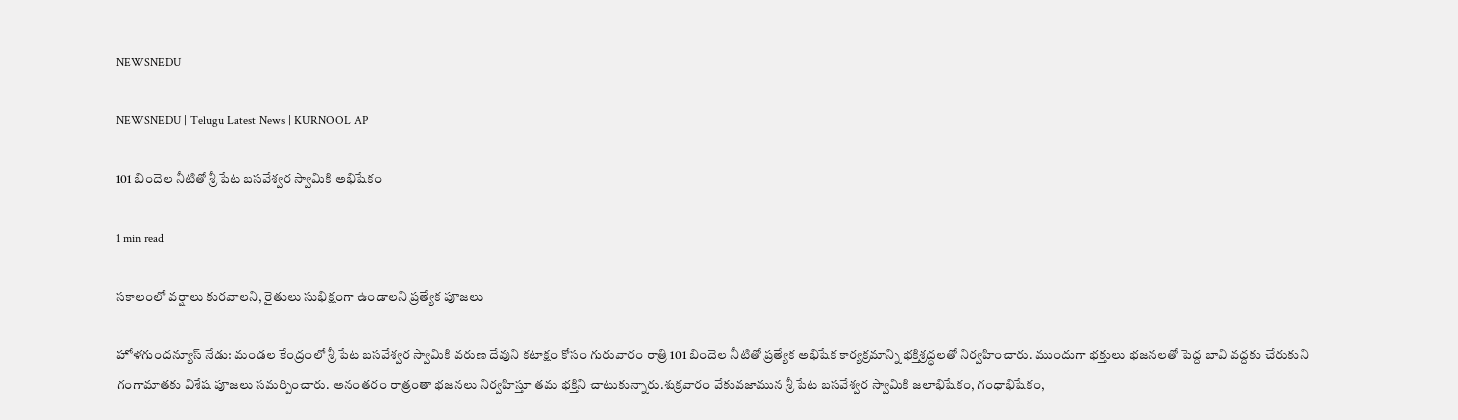NEWSNEDU

NEWSNEDU | Telugu Latest News | KURNOOL AP

101 బిందెల నీటితో శ్రీ పేట బసవేశ్వర స్వామికి అభిషేకం

1 min read

సకాలంలో వర్షాలు కురవాలని, రైతులు సుభిక్షంగా ఉండాలని ప్రత్యేక పూజలు

హోళగుందన్యూస్ నేడు: మండల కేంద్రంలో శ్రీ పేట బసవేశ్వర స్వామికి వరుణ దేవుని కటాక్షం కోసం గురువారం రాత్రి 101 బిందెల నీటితో ప్రత్యేక అభిషేక కార్యక్రమాన్ని భక్తిశ్రద్ధలతో నిర్వహించారు. ముందుగా భక్తులు భజనలతో పెద్ద బావి వద్దకు చేరుకుని గంగామాతకు విశేష పూజలు సమర్పించారు. అనంతరం రాత్రంతా భజనలు నిర్వహిస్తూ తమ భక్తిని చాటుకున్నారు.శుక్రవారం వేకువజామున శ్రీ పేట బసవేశ్వర స్వామికి జలాభిషేకం, గంధాభిషేకం,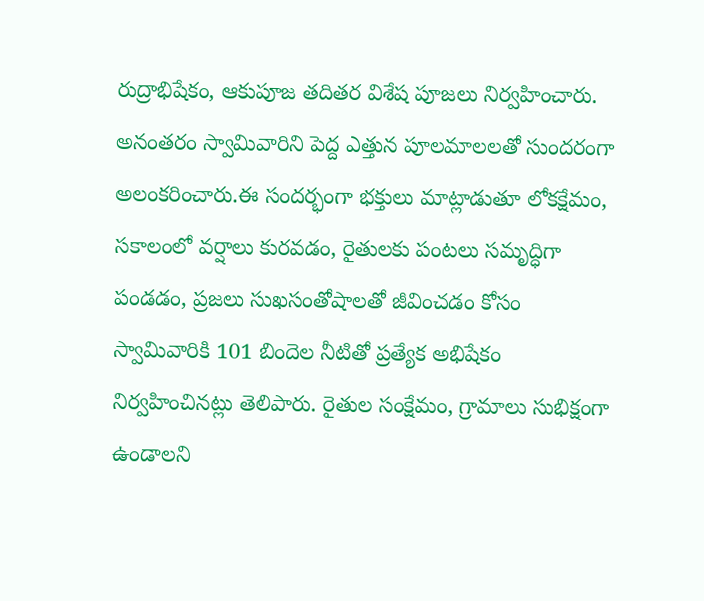రుద్రాభిషేకం, ఆకుపూజ తదితర విశేష పూజలు నిర్వహించారు. అనంతరం స్వామివారిని పెద్ద ఎత్తున పూలమాలలతో సుందరంగా అలంకరించారు.ఈ సందర్భంగా భక్తులు మాట్లాడుతూ లోకక్షేమం, సకాలంలో వర్షాలు కురవడం, రైతులకు పంటలు సమృద్ధిగా పండడం, ప్రజలు సుఖసంతోషాలతో జీవించడం కోసం స్వామివారికి 101 బిందెల నీటితో ప్రత్యేక అభిషేకం నిర్వహించినట్లు తెలిపారు. రైతుల సంక్షేమం, గ్రామాలు సుభిక్షంగా ఉండాలని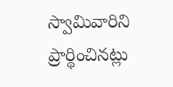స్వామివారిని ప్రార్థించినట్లు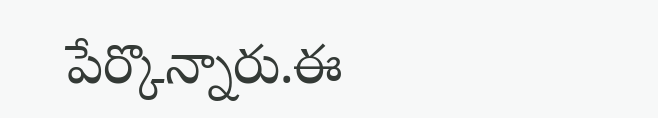పేర్కొన్నారు.ఈ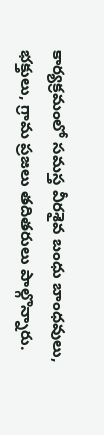కార్యక్రమంలో సమస్త వీరశైవ బంధు బాంధవులు, భక్తులు, గ్రామ ప్రజలు తదితరులు పాల్గొన్నారు.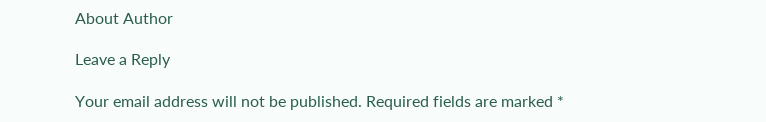About Author

Leave a Reply

Your email address will not be published. Required fields are marked *